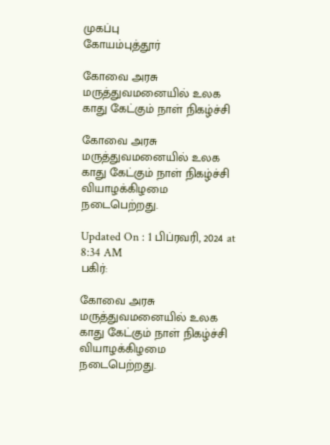முகப்பு
கோயம்புத்தூர்

கோவை அரசு மருத்துவமனையில் உலக காது கேட்கும் நாள் நிகழ்ச்சி

கோவை அரசு மருத்துவமனையில் உலக காது கேட்கும் நாள் நிகழ்ச்சி வியாழக்கிழமை நடைபெற்றது.

Updated On : 1 பிப்ரவரி, 2024 at 8:34 AM
பகிர்:

கோவை அரசு மருத்துவமனையில் உலக காது கேட்கும் நாள் நிகழ்ச்சி வியாழக்கிழமை நடைபெற்றது.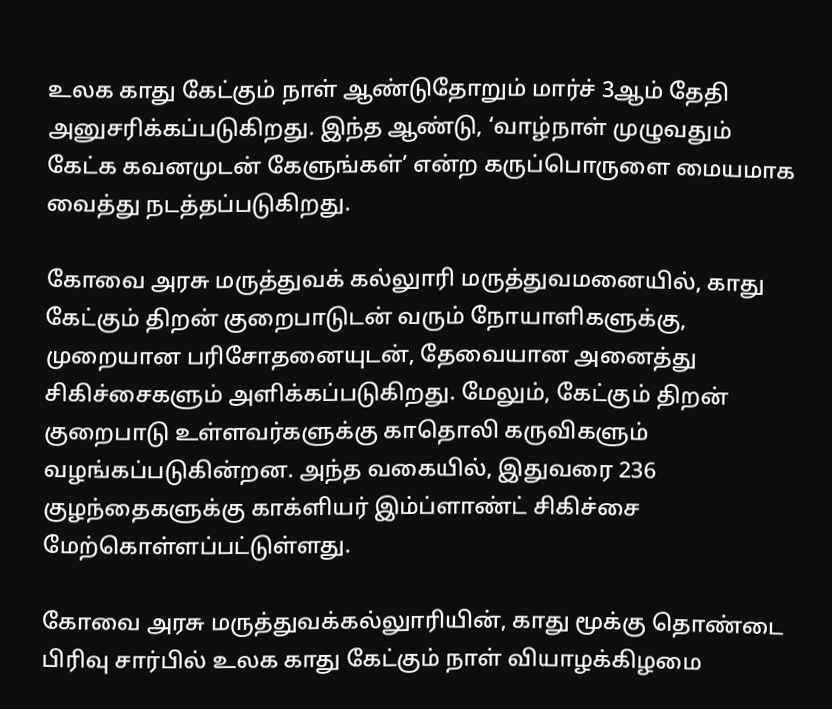உலக காது கேட்கும் நாள் ஆண்டுதோறும் மார்ச் 3ஆம் தேதி அனுசரிக்கப்படுகிறது. இந்த ஆண்டு, ‘வாழ்நாள் முழுவதும் கேட்க கவனமுடன் கேளுங்கள்’ என்ற கருப்பொருளை மையமாக வைத்து நடத்தப்படுகிறது.

கோவை அரசு மருத்துவக் கல்லுாரி மருத்துவமனையில், காது கேட்கும் திறன் குறைபாடுடன் வரும் நோயாளிகளுக்கு, முறையான பரிசோதனையுடன், தேவையான அனைத்து சிகிச்சைகளும் அளிக்கப்படுகிறது. மேலும், கேட்கும் திறன் குறைபாடு உள்ளவர்களுக்கு காதொலி கருவிகளும் வழங்கப்படுகின்றன. அந்த வகையில், இதுவரை 236 குழந்தைகளுக்கு காக்ளியர் இம்ப்ளாண்ட் சிகிச்சை மேற்கொள்ளப்பட்டுள்ளது.

கோவை அரசு மருத்துவக்கல்லுாரியின், காது மூக்கு தொண்டை பிரிவு சார்பில் உலக காது கேட்கும் நாள் வியாழக்கிழமை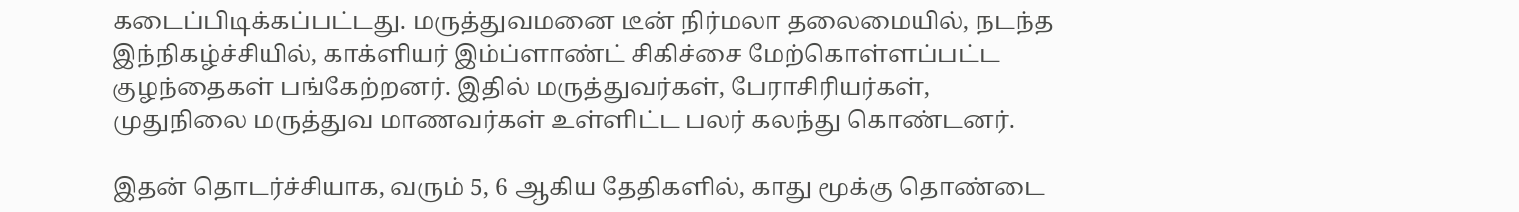கடைப்பிடிக்கப்பட்டது. மருத்துவமனை டீன் நிர்மலா தலைமையில், நடந்த இந்நிகழ்ச்சியில், காக்ளியர் இம்ப்ளாண்ட் சிகிச்சை மேற்கொள்ளப்பட்ட குழந்தைகள் பங்கேற்றனர். இதில் மருத்துவர்கள், பேராசிரியர்கள், முதுநிலை மருத்துவ மாணவர்கள் உள்ளிட்ட பலர் கலந்து கொண்டனர்.

இதன் தொடர்ச்சியாக, வரும் 5, 6 ஆகிய தேதிகளில், காது மூக்கு தொண்டை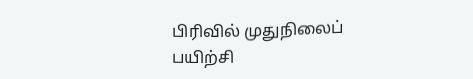பிரிவில் முதுநிலைப் பயிற்சி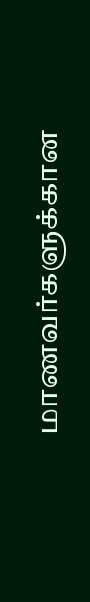மாணவர்களுக்கான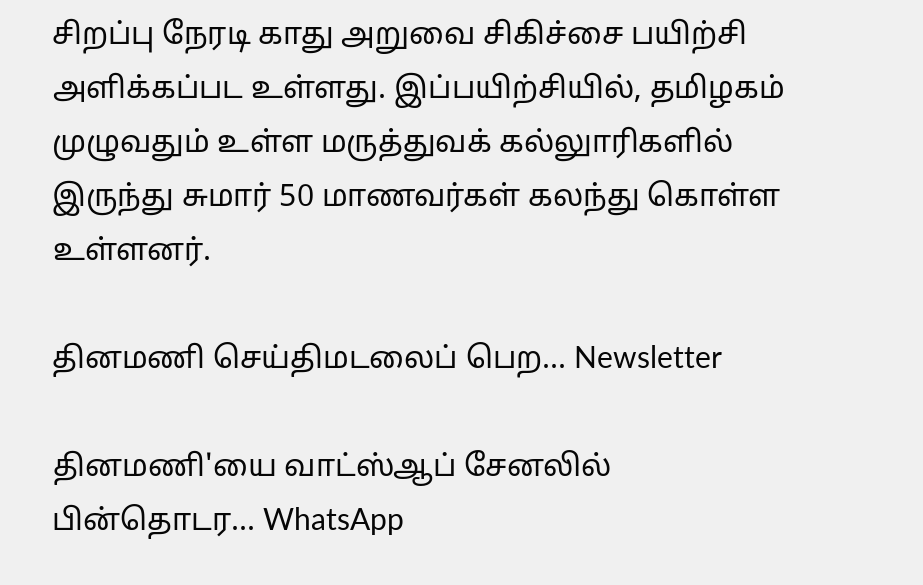சிறப்பு நேரடி காது அறுவை சிகிச்சை பயிற்சி அளிக்கப்பட உள்ளது. இப்பயிற்சியில், தமிழகம் முழுவதும் உள்ள மருத்துவக் கல்லுாரிகளில் இருந்து சுமார் 50 மாணவர்கள் கலந்து கொள்ள உள்ளனர்.

தினமணி செய்திமடலைப் பெற... Newsletter

தினமணி'யை வாட்ஸ்ஆப் சேனலில் பின்தொடர... WhatsApp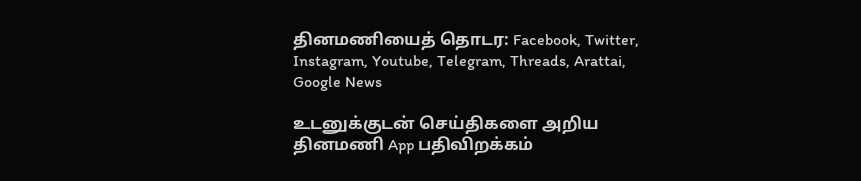தினமணியைத் தொடர: Facebook, Twitter, Instagram, Youtube, Telegram, Threads, Arattai, Google News

உடனுக்குடன் செய்திகளை அறிய தினமணி App பதிவிறக்கம்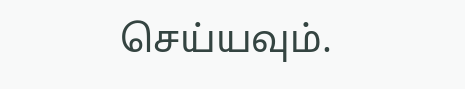செய்யவும்.